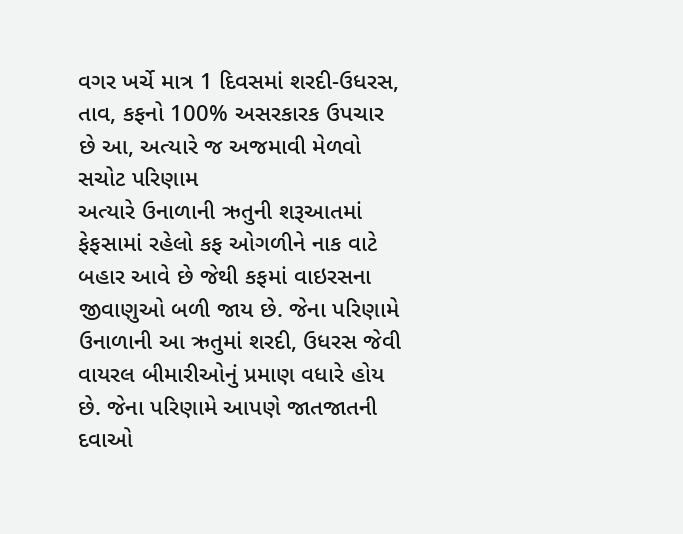વગર ખર્ચે માત્ર 1 દિવસમાં શરદી-ઉધરસ, તાવ, કફનો 100% અસરકારક ઉપચાર છે આ, અત્યારે જ અજમાવી મેળવો સચોટ પરિણામ
અત્યારે ઉનાળાની ઋતુની શરૂઆતમાં ફેફસામાં રહેલો કફ ઓગળીને નાક વાટે બહાર આવે છે જેથી કફમાં વાઇરસના જીવાણુઓ બળી જાય છે. જેના પરિણામે ઉનાળાની આ ઋતુમાં શરદી, ઉધરસ જેવી વાયરલ બીમારીઓનું પ્રમાણ વધારે હોય છે. જેના પરિણામે આપણે જાતજાતની દવાઓ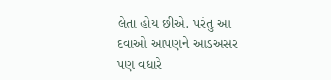લેતા હોય છીએ. પરંતુ આ દવાઓ આપણને આડઅસર પણ વધારે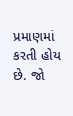પ્રમાણમાં કરતી હોય છે. જો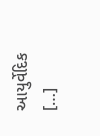આયુર્વેદિક […]